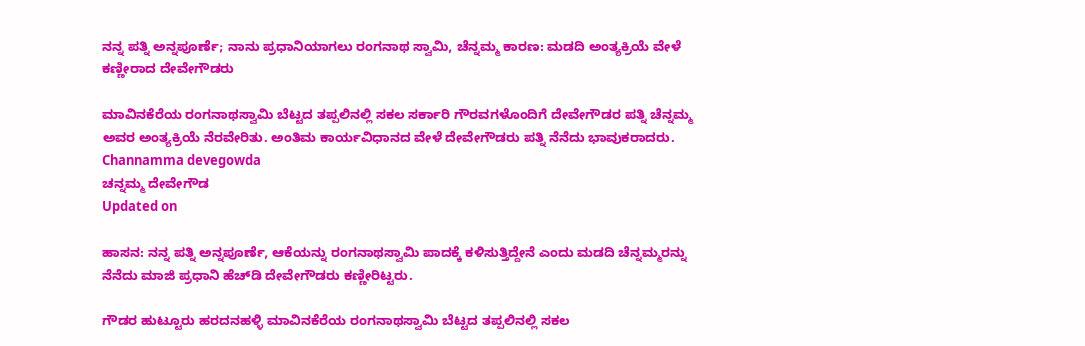ನನ್ನ ಪತ್ನಿ ಅನ್ನಪೂರ್ಣೆ; ನಾನು ಪ್ರಧಾನಿಯಾಗಲು ರಂಗನಾಥ ಸ್ವಾಮಿ, ಚೆನ್ನಮ್ಮ ಕಾರಣ: ಮಡದಿ ಅಂತ್ಯಕ್ರಿಯೆ ವೇಳೆ ಕಣ್ಣೀರಾದ ದೇವೇಗೌಡರು

ಮಾವಿನಕೆರೆಯ ರಂಗನಾಥಸ್ವಾಮಿ ಬೆಟ್ಟದ ತಪ್ಪಲಿನಲ್ಲಿ ಸಕಲ ಸರ್ಕಾರಿ ಗೌರವಗಳೊಂದಿಗೆ ದೇವೇಗೌಡರ ಪತ್ನಿ ಚೆನ್ನಮ್ಮ ಅವರ ಅಂತ್ಯಕ್ರಿಯೆ ನೆರವೇರಿತು. ಅಂತಿಮ ಕಾರ್ಯವಿಧಾನದ ವೇಳೆ ದೇವೇಗೌಡರು ಪತ್ನಿ ನೆನೆದು ಭಾವುಕರಾದರು.
Channamma devegowda
ಚನ್ನಮ್ಮ ದೇವೇಗೌಡ
Updated on

ಹಾಸನ: ನನ್ನ ಪತ್ನಿ ಅನ್ನಪೂರ್ಣೆ, ಆಕೆಯನ್ನು ರಂಗನಾಥಸ್ವಾಮಿ ಪಾದಕ್ಕೆ ಕಳಿಸುತ್ತಿದ್ದೇನೆ ಎಂದು ಮಡದಿ ಚೆನ್ನಮ್ಮರನ್ನು ನೆನೆದು ಮಾಜಿ ಪ್ರಧಾನಿ ಹೆಚ್‌ಡಿ ದೇವೇಗೌಡರು ಕಣ್ಣೀರಿಟ್ಟರು.

ಗೌಡರ ಹುಟ್ಟೂರು ಹರದನಹಳ್ಳಿ ಮಾವಿನಕೆರೆಯ ರಂಗನಾಥಸ್ವಾಮಿ ಬೆಟ್ಟದ ತಪ್ಪಲಿನಲ್ಲಿ ಸಕಲ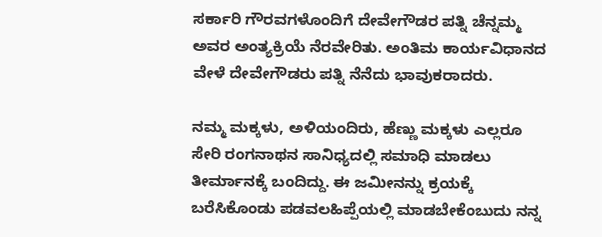ಸರ್ಕಾರಿ ಗೌರವಗಳೊಂದಿಗೆ ದೇವೇಗೌಡರ ಪತ್ನಿ ಚೆನ್ನಮ್ಮ ಅವರ ಅಂತ್ಯಕ್ರಿಯೆ ನೆರವೇರಿತು. ಅಂತಿಮ ಕಾರ್ಯವಿಧಾನದ ವೇಳೆ ದೇವೇಗೌಡರು ಪತ್ನಿ ನೆನೆದು ಭಾವುಕರಾದರು.

ನಮ್ಮ ಮಕ್ಕಳು, ಅಳಿಯಂದಿರು, ಹೆಣ್ಣು ಮಕ್ಕಳು ಎಲ್ಲರೂ ಸೇರಿ ರಂಗನಾಥನ ಸಾನಿಧ್ಯದಲ್ಲಿ ಸಮಾಧಿ ಮಾಡಲು ತೀರ್ಮಾನಕ್ಕೆ ಬಂದಿದ್ದು. ಈ ಜಮೀನನ್ನು ಕ್ರಯಕ್ಕೆ ಬರೆಸಿಕೊಂಡು ಪಡವಲಹಿಪ್ಪೆಯಲ್ಲಿ ಮಾಡಬೇಕೆಂಬುದು ನನ್ನ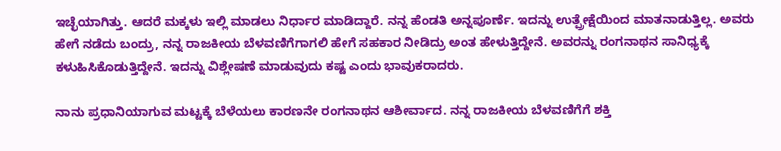ಇಚ್ಛೆಯಾಗಿತ್ತು. ಆದರೆ ಮಕ್ಕಳು ಇಲ್ಲಿ ಮಾಡಲು ನಿರ್ಧಾರ ಮಾಡಿದ್ದಾರೆ. ನನ್ನ ಹೆಂಡತಿ ಅನ್ನಪೂರ್ಣೆ. ಇದನ್ನು ಉತ್ಪ್ರೇಕ್ಷೆಯಿಂದ ಮಾತನಾಡುತ್ತಿಲ್ಲ. ಅವರು ಹೇಗೆ ನಡೆದು ಬಂದ್ರು, ನನ್ನ ರಾಜಕೀಯ ಬೆಳವಣಿಗೆಗಾಗಲಿ ಹೇಗೆ ಸಹಕಾರ ನೀಡಿದ್ರು ಅಂತ ಹೇಳುತ್ತಿದ್ದೇನೆ. ಅವರನ್ನು ರಂಗನಾಥನ ಸಾನಿಧ್ಯಕ್ಕೆ ಕಳುಹಿಸಿಕೊಡುತ್ತಿದ್ದೇನೆ. ಇದನ್ನು ವಿಶ್ಲೇಷಣೆ ಮಾಡುವುದು ಕಷ್ಟ ಎಂದು ಭಾವುಕರಾದರು.

ನಾನು ಪ್ರಧಾನಿಯಾಗುವ ಮಟ್ಟಕ್ಕೆ ಬೆಳೆಯಲು ಕಾರಣನೇ ರಂಗನಾಥನ ಆಶೀರ್ವಾದ. ನನ್ನ ರಾಜಕೀಯ ಬೆಳವಣಿಗೆಗೆ ಶಕ್ತಿ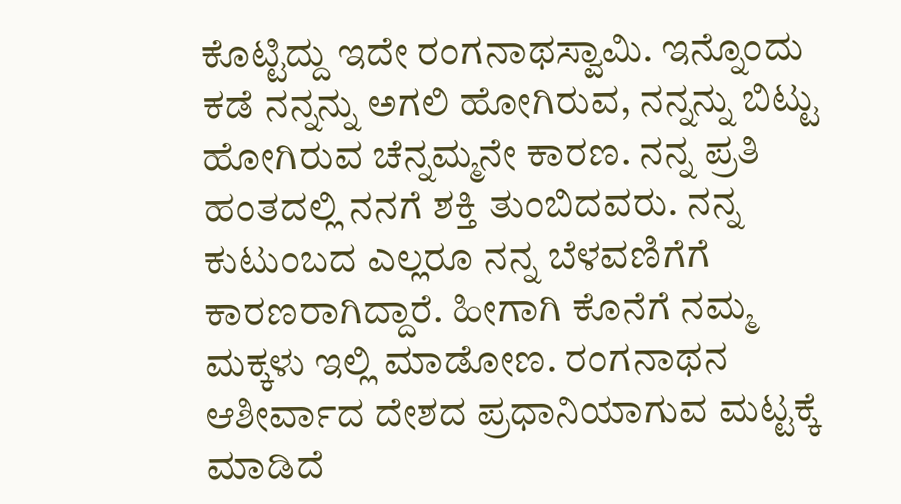ಕೊಟ್ಟಿದ್ದು ಇದೇ ರಂಗನಾಥಸ್ವಾಮಿ. ಇನ್ನೊಂದು ಕಡೆ ನನ್ನನ್ನು ಅಗಲಿ ಹೋಗಿರುವ, ನನ್ನನ್ನು ಬಿಟ್ಟು ಹೋಗಿರುವ ಚೆನ್ನಮ್ಮನೇ ಕಾರಣ. ನನ್ನ ಪ್ರತಿ ಹಂತದಲ್ಲಿ ನನಗೆ ಶಕ್ತಿ ತುಂಬಿದವರು. ನನ್ನ ಕುಟುಂಬದ ಎಲ್ಲರೂ ನನ್ನ ಬೆಳವಣಿಗೆಗೆ ಕಾರಣರಾಗಿದ್ದಾರೆ. ಹೀಗಾಗಿ ಕೊನೆಗೆ ನಮ್ಮ ಮಕ್ಕಳು ಇಲ್ಲಿ ಮಾಡೋಣ. ರಂಗನಾಥನ ಆಶೀರ್ವಾದ ದೇಶದ ಪ್ರಧಾನಿಯಾಗುವ ಮಟ್ಟಕ್ಕೆ ಮಾಡಿದೆ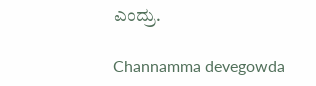ಎಂದ್ರು.

Channamma devegowda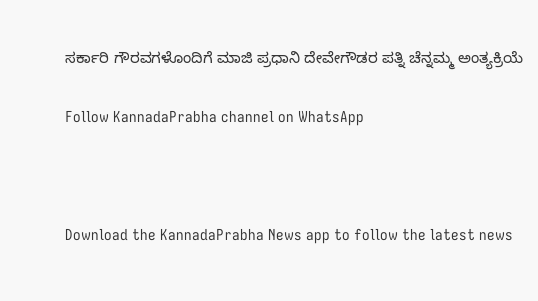ಸರ್ಕಾರಿ ಗೌರವಗಳೊಂದಿಗೆ ಮಾಜಿ ಪ್ರಧಾನಿ ದೇವೇಗೌಡರ ಪತ್ನಿ ಚೆನ್ನಮ್ಮ ಅಂತ್ಯಕ್ರಿಯೆ

Follow KannadaPrabha channel on WhatsApp



Download the KannadaPrabha News app to follow the latest news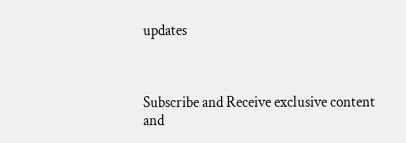updates



Subscribe and Receive exclusive content and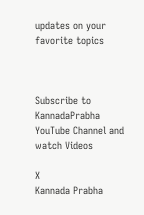updates on your favorite topics



Subscribe to KannadaPrabha YouTube Channel and watch Videos

X
Kannada Prabha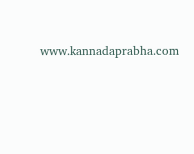www.kannadaprabha.com